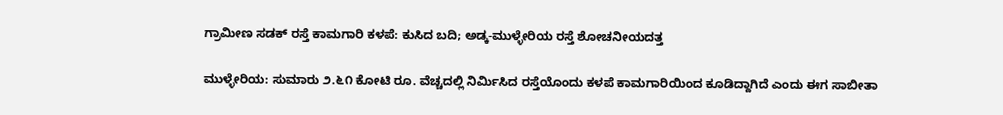ಗ್ರಾಮೀಣ ಸಡಕ್ ರಸ್ತೆ ಕಾಮಗಾರಿ ಕಳಪೆ: ಕುಸಿದ ಬದಿ; ಅಡ್ಕ-ಮುಳ್ಳೇರಿಯ ರಸ್ತೆ ಶೋಚನೀಯದತ್ತ

ಮುಳ್ಳೇರಿಯ: ಸುಮಾರು ೨.೬೧ ಕೋಟಿ ರೂ. ವೆಚ್ಚದಲ್ಲಿ ನಿರ್ಮಿಸಿದ ರಸ್ತೆಯೊಂದು ಕಳಪೆ ಕಾಮಗಾರಿಯಿಂದ ಕೂಡಿದ್ದಾಗಿದೆ ಎಂದು ಈಗ ಸಾಬೀತಾ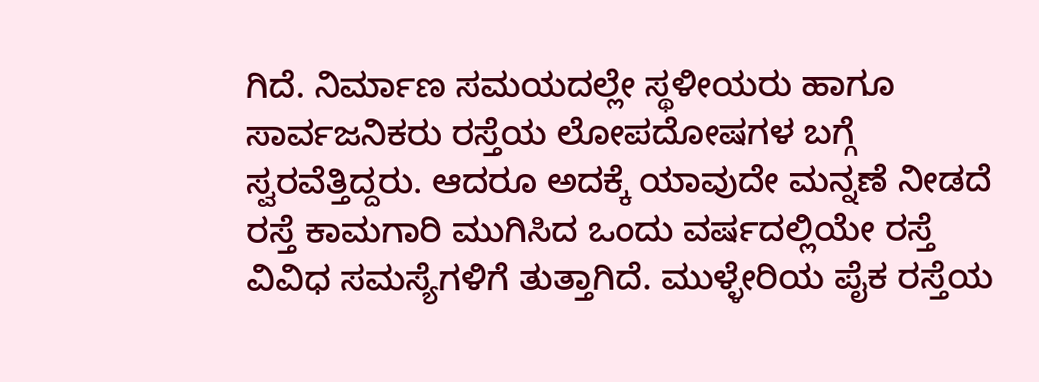ಗಿದೆ. ನಿರ್ಮಾಣ ಸಮಯದಲ್ಲೇ ಸ್ಥಳೀಯರು ಹಾಗೂ ಸಾರ್ವಜನಿಕರು ರಸ್ತೆಯ ಲೋಪದೋಷಗಳ ಬಗ್ಗೆ ಸ್ವರವೆತ್ತಿದ್ದರು. ಆದರೂ ಅದಕ್ಕೆ ಯಾವುದೇ ಮನ್ನಣೆ ನೀಡದೆ ರಸ್ತೆ ಕಾಮಗಾರಿ ಮುಗಿಸಿದ ಒಂದು ವರ್ಷದಲ್ಲಿಯೇ ರಸ್ತೆ ವಿವಿಧ ಸಮಸ್ಯೆಗಳಿಗೆ ತುತ್ತಾಗಿದೆ. ಮುಳ್ಳೇರಿಯ ಪೈಕ ರಸ್ತೆಯ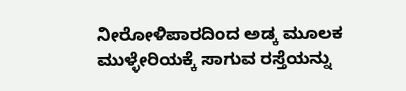ನೀರೋಳಿಪಾರದಿಂದ ಅಡ್ಕ ಮೂಲಕ ಮುಳ್ಳೇರಿಯಕ್ಕೆ ಸಾಗುವ ರಸ್ತೆಯನ್ನು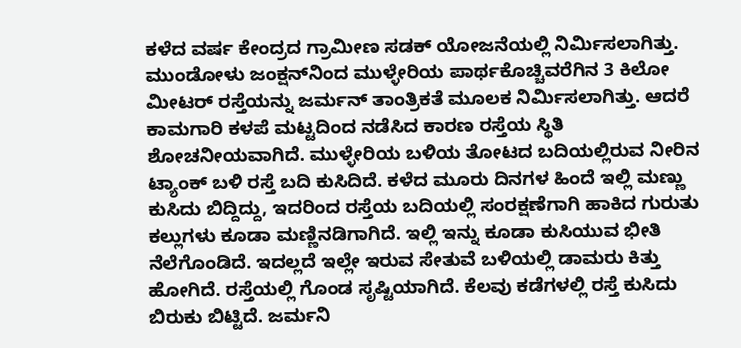ಕಳೆದ ವರ್ಷ ಕೇಂದ್ರದ ಗ್ರಾಮೀಣ ಸಡಕ್ ಯೋಜನೆಯಲ್ಲಿ ನಿರ್ಮಿಸಲಾಗಿತ್ತು. ಮುಂಡೋಳು ಜಂಕ್ಷನ್‌ನಿಂದ ಮುಳ್ಳೇರಿಯ ಪಾರ್ಥಕೊಚ್ಚಿವರೆಗಿನ 3 ಕಿಲೋ ಮೀಟರ್ ರಸ್ತೆಯನ್ನು ಜರ್ಮನ್ ತಾಂತ್ರಿಕತೆ ಮೂಲಕ ನಿರ್ಮಿಸಲಾಗಿತ್ತು. ಆದರೆ ಕಾಮಗಾರಿ ಕಳಪೆ ಮಟ್ಟದಿಂದ ನಡೆಸಿದ ಕಾರಣ ರಸ್ತೆಯ ಸ್ಥಿತಿ ಶೋಚನೀಯವಾಗಿದೆ. ಮುಳ್ಳೇರಿಯ ಬಳಿಯ ತೋಟದ ಬದಿಯಲ್ಲಿರುವ ನೀರಿನ ಟ್ಯಾಂಕ್ ಬಳಿ ರಸ್ತೆ ಬದಿ ಕುಸಿದಿದೆ. ಕಳೆದ ಮೂರು ದಿನಗಳ ಹಿಂದೆ ಇಲ್ಲಿ ಮಣ್ಣು ಕುಸಿದು ಬಿದ್ದಿದ್ದು, ಇದರಿಂದ ರಸ್ತೆಯ ಬದಿಯಲ್ಲಿ ಸಂರಕ್ಷಣೆಗಾಗಿ ಹಾಕಿದ ಗುರುತು ಕಲ್ಲುಗಳು ಕೂಡಾ ಮಣ್ಣಿನಡಿಗಾಗಿದೆ. ಇಲ್ಲಿ ಇನ್ನು ಕೂಡಾ ಕುಸಿಯುವ ಭೀತಿ ನೆಲೆಗೊಂಡಿದೆ. ಇದಲ್ಲದೆ ಇಲ್ಲೇ ಇರುವ ಸೇತುವೆ ಬಳಿಯಲ್ಲಿ ಡಾಮರು ಕಿತ್ತು ಹೋಗಿದೆ. ರಸ್ತೆಯಲ್ಲಿ ಗೊಂಡ ಸೃಷ್ಟಿಯಾಗಿದೆ. ಕೆಲವು ಕಡೆಗಳಲ್ಲಿ ರಸ್ತೆ ಕುಸಿದು ಬಿರುಕು ಬಿಟ್ಟಿದೆ. ಜರ್ಮನಿ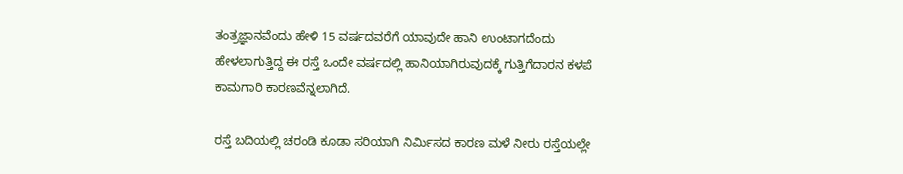ತಂತ್ರಜ್ಞಾನವೆಂದು ಹೇಳಿ 15 ವರ್ಷದವರೆಗೆ ಯಾವುದೇ ಹಾನಿ ಉಂಟಾಗದೆಂದು ಹೇಳಲಾಗುತ್ತಿದ್ದ ಈ ರಸ್ತೆ ಒಂದೇ ವರ್ಷದಲ್ಲಿ ಹಾನಿಯಾಗಿರುವುದಕ್ಕೆ ಗುತ್ತಿಗೆದಾರನ ಕಳಪೆ ಕಾಮಗಾರಿ ಕಾರಣವೆನ್ನಲಾಗಿದೆ.

ರಸ್ತೆ ಬದಿಯಲ್ಲಿ ಚರಂಡಿ ಕೂಡಾ ಸರಿಯಾಗಿ ನಿರ್ಮಿಸದ ಕಾರಣ ಮಳೆ ನೀರು ರಸ್ತೆಯಲ್ಲೇ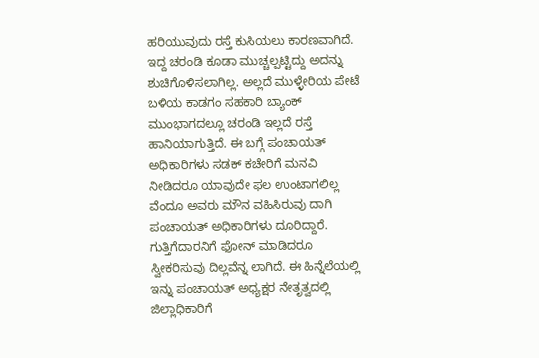ಹರಿಯುವುದು ರಸ್ತೆ ಕುಸಿಯಲು ಕಾರಣವಾಗಿದೆ. ಇದ್ದ ಚರಂಡಿ ಕೂಡಾ ಮುಚ್ಚಲ್ಪಟ್ಟಿದ್ದು ಅದನ್ನು ಶುಚಿಗೊಳಿಸಲಾಗಿಲ್ಲ. ಅಲ್ಲದೆ ಮುಳ್ಳೇರಿಯ ಪೇಟೆ ಬಳಿಯ ಕಾಡಗಂ ಸಹಕಾರಿ ಬ್ಯಾಂಕ್ ಮುಂಭಾಗದಲ್ಲೂ ಚರಂಡಿ ಇಲ್ಲದೆ ರಸ್ತೆ ಹಾನಿಯಾಗುತ್ತಿದೆ. ಈ ಬಗ್ಗೆ ಪಂಚಾಯತ್ ಅಧಿಕಾರಿಗಳು ಸಡಕ್ ಕಚೇರಿಗೆ ಮನವಿ ನೀಡಿದರೂ ಯಾವುದೇ ಫಲ ಉಂಟಾಗಲಿಲ್ಲ ವೆಂದೂ ಅವರು ಮೌನ ವಹಿಸಿರುವು ದಾಗಿ ಪಂಚಾಯತ್ ಅಧಿಕಾರಿಗಳು ದೂರಿದ್ದಾರೆ. ಗುತ್ತಿಗೆದಾರನಿಗೆ ಫೋನ್ ಮಾಡಿದರೂ ಸ್ವೀಕರಿಸುವು ದಿಲ್ಲವೆನ್ನ ಲಾಗಿದೆ. ಈ ಹಿನ್ನೆಲೆಯಲ್ಲಿ ಇನ್ನು ಪಂಚಾಯತ್ ಅಧ್ಯಕ್ಷರ ನೇತೃತ್ವದಲ್ಲಿ ಜಿಲ್ಲಾಧಿಕಾರಿಗೆ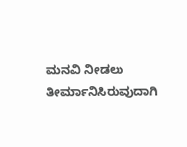ಮನವಿ ನೀಡಲು ತೀರ್ಮಾನಿಸಿರುವುದಾಗಿ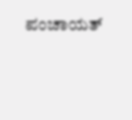ಪಂಚಾಯತ್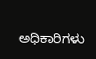ಅಧಿಕಾರಿಗಳು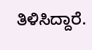ತಿಳಿಸಿದ್ದಾರೆ.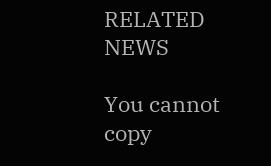RELATED NEWS

You cannot copy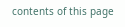contents of this page